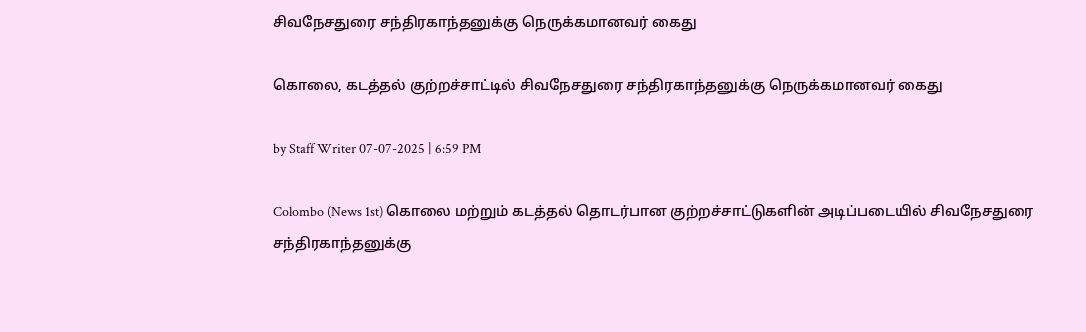சிவநேசதுரை சந்திரகாந்தனுக்கு நெருக்கமானவர் கைது

கொலை, கடத்தல் குற்றச்சாட்டில் சிவநேசதுரை சந்திரகாந்தனுக்கு நெருக்கமானவர் கைது

by Staff Writer 07-07-2025 | 6:59 PM

Colombo (News 1st) கொலை மற்றும் கடத்தல் தொடர்பான குற்றச்சாட்டுகளின் அடிப்படையில் சிவநேசதுரை சந்திரகாந்தனுக்கு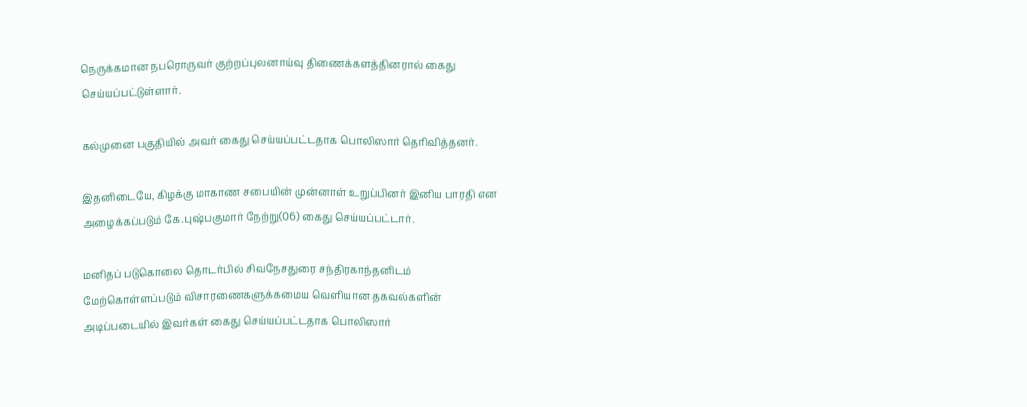நெருக்கமான நபரொருவர் குற்றப்புலனாய்வு திணைக்களத்தினரால் கைது செய்யப்பட்டுள்ளார்.

கல்முனை பகுதியில் அவர் கைது செய்யப்பட்டதாக பொலிஸார் தெரிவித்தனர்.

இதனிடையே, கிழக்கு மாகாண சபையின் முன்னாள் உறுப்பினர் இனிய பாரதி என அழைக்கப்படும் கே.புஷ்பகுமார் நேற்று(06) கைது செய்யப்பட்டார்.

மனிதப் படுகொலை தொடர்பில் சிவநேசதுரை சந்திரகாந்தனிடம் மேற்கொள்ளப்படும் விசாரணைகளுக்கமைய வௌியான தகவல்களின் அடிப்படையில் இவர்கள் கைது செய்யப்பட்டதாக பொலிஸார்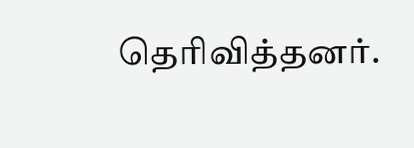தெரிவித்தனர்.